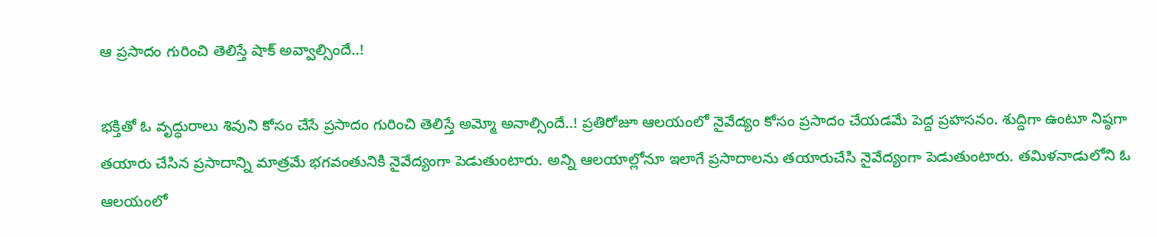ఆ ప్రసాదం గురించి తెలిస్తే షాక్ అవ్వాల్సిందే..!

భక్తితో ఓ వృద్ధురాలు శివుని కోసం చేసే ప్రసాదం గురించి తెలిస్తే అమ్మో అనాల్సిందే..! ప్రతిరోజూ ఆలయంలో నైవేద్యం కోసం ప్రసాదం చేయడమే పెద్ద ప్రహసనం. శుద్దిగా ఉంటూ నిష్ఠగా తయారు చేసిన ప్రసాదాన్ని మాత్రమే భగవంతునికి నైవేద్యంగా పెడుతుంటారు. అన్ని ఆలయాల్లోనూ ఇలాగే ప్రసాదాలను తయారుచేసి నైవేద్యంగా పెడుతుంటారు. తమిళనాడులోని ఓ ఆలయంలో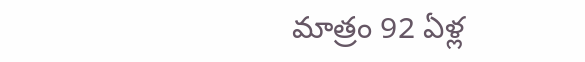మాత్రం 92 ఏళ్ల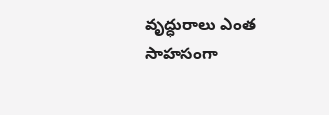వృద్ధురాలు ఎంత సాహసంగా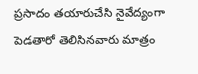ప్రసాదం తయారుచేసి నైవేద్యంగా పెడతారో తెలిసినవారు మాత్రం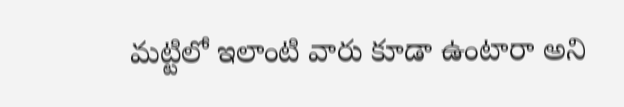మట్టిలో ఇలాంటి వారు కూడా ఉంటారా అని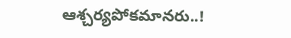ఆశ్చర్యపోకమానరు..!